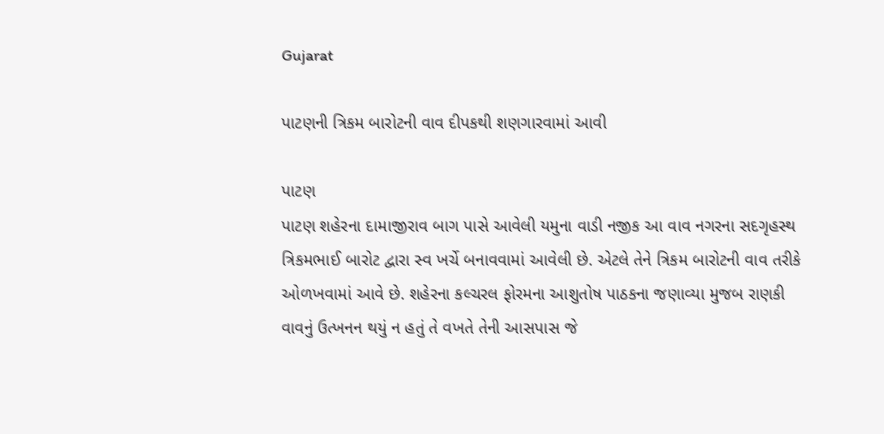Gujarat

પાટણની ત્રિકમ બારોટની વાવ દીપકથી શણગારવામાં આવી

પાટણ
પાટણ શહેરના દામાજીરાવ બાગ પાસે આવેલી યમુના વાડી નજીક આ વાવ નગરના સદગૃહસ્થ ત્રિકમભાઈ બારોટ દ્વારા સ્વ ખર્ચે બનાવવામાં આવેલી છે. એટલે તેને ત્રિકમ બારોટની વાવ તરીકે ઓળખવામાં આવે છે. શહેરના કલ્ચરલ ફોરમના આશુતોષ પાઠકના જણાવ્યા મુજબ રાણકી વાવનું ઉત્ખનન થયું ન હતું તે વખતે તેની આસપાસ જે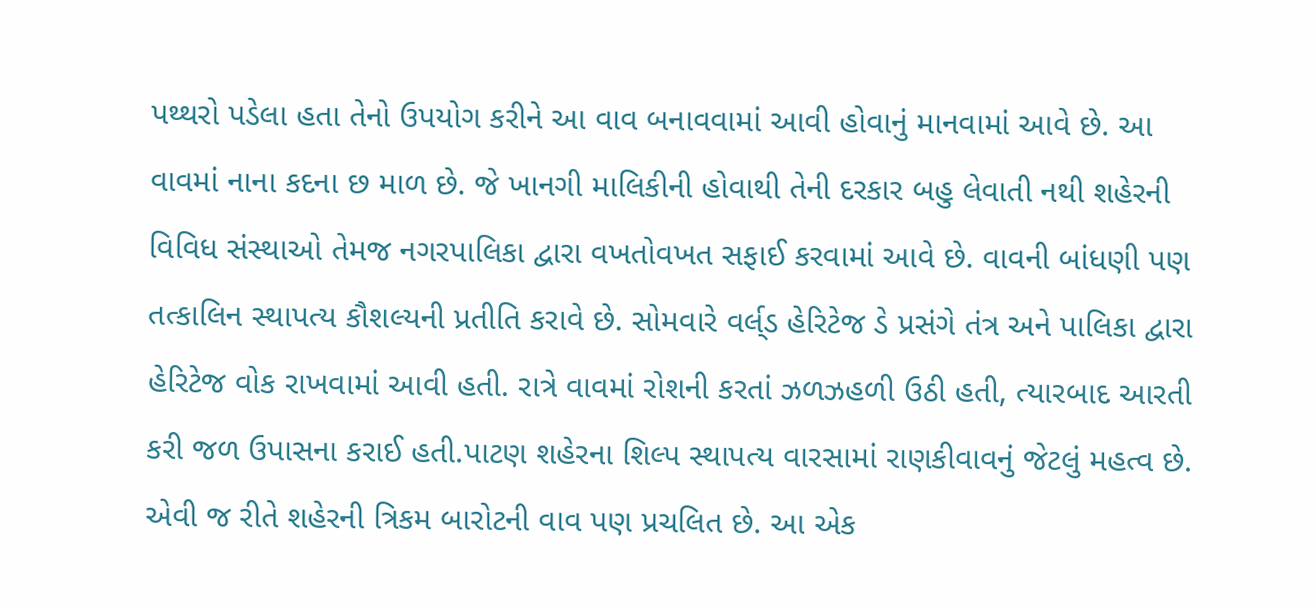પથ્થરો પડેલા હતા તેનો ઉપયોગ કરીને આ વાવ બનાવવામાં આવી હોવાનું માનવામાં આવે છે. આ વાવમાં નાના કદના છ માળ છે. જે ખાનગી માલિકીની હોવાથી તેની દરકાર બહુ લેવાતી નથી શહેરની વિવિધ સંસ્થાઓ તેમજ નગરપાલિકા દ્વારા વખતોવખત સફાઈ કરવામાં આવે છે. વાવની બાંધણી પણ તત્કાલિન સ્થાપત્ય કૌશલ્યની પ્રતીતિ કરાવે છે. સોમવારે વર્લ્‌ડ હેરિટેજ ડે પ્રસંગે તંત્ર અને પાલિકા દ્વારા હેરિટેજ વોક રાખવામાં આવી હતી. રાત્રે વાવમાં રોશની કરતાં ઝળઝહળી ઉઠી હતી, ત્યારબાદ આરતી કરી જળ ઉપાસના કરાઈ હતી.પાટણ શહેરના શિલ્પ સ્થાપત્ય વારસામાં રાણકીવાવનું જેટલું મહત્વ છે. એવી જ રીતે શહેરની ત્રિકમ બારોટની વાવ પણ પ્રચલિત છે. આ એક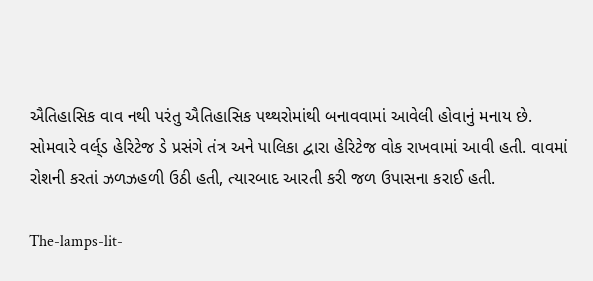ઐતિહાસિક વાવ નથી પરંતુ ઐતિહાસિક પથ્થરોમાંથી બનાવવામાં આવેલી હોવાનું મનાય છે. સોમવારે વર્લ્‌ડ હેરિટેજ ડે પ્રસંગે તંત્ર અને પાલિકા દ્વારા હેરિટેજ વોક રાખવામાં આવી હતી. વાવમાં રોશની કરતાં ઝળઝહળી ઉઠી હતી, ત્યારબાદ આરતી કરી જળ ઉપાસના કરાઈ હતી.

The-lamps-lit-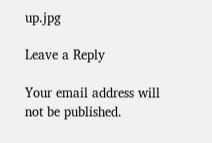up.jpg

Leave a Reply

Your email address will not be published.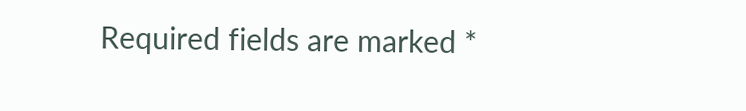Required fields are marked *